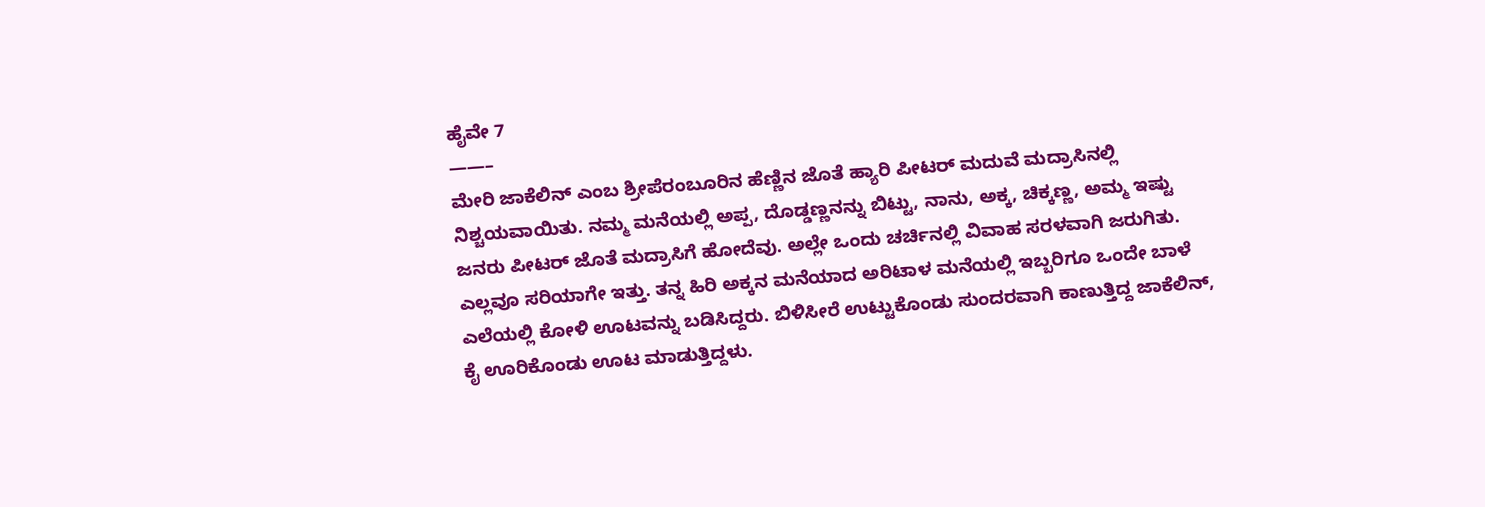ಹೈವೇ 7
——–
ಮೇರಿ ಜಾಕೆಲಿನ್ ಎಂಬ ಶ್ರೀಪೆರಂಬೂರಿನ ಹೆಣ್ಣಿನ ಜೊತೆ ಹ್ಯಾರಿ ಪೀಟರ್ ಮದುವೆ ಮದ್ರಾಸಿನಲ್ಲಿ ನಿಶ್ಚಯವಾಯಿತು. ನಮ್ಮ ಮನೆಯಲ್ಲಿ ಅಪ್ಪ, ದೊಡ್ಡಣ್ಣನನ್ನು ಬಿಟ್ಟು, ನಾನು, ಅಕ್ಕ, ಚಿಕ್ಕಣ್ಣ, ಅಮ್ಮ ಇಷ್ಟು ಜನರು ಪೀಟರ್ ಜೊತೆ ಮದ್ರಾಸಿಗೆ ಹೋದೆವು. ಅಲ್ಲೇ ಒಂದು ಚರ್ಚಿನಲ್ಲಿ ವಿವಾಹ ಸರಳವಾಗಿ ಜರುಗಿತು. ಎಲ್ಲವೂ ಸರಿಯಾಗೇ ಇತ್ತು. ತನ್ನ ಹಿರಿ ಅಕ್ಕನ ಮನೆಯಾದ ಅರಿಟಾಳ ಮನೆಯಲ್ಲಿ ಇಬ್ಬರಿಗೂ ಒಂದೇ ಬಾಳೆ ಎಲೆಯಲ್ಲಿ ಕೋಳಿ ಊಟವನ್ನು ಬಡಿಸಿದ್ದರು. ಬಿಳಿಸೀರೆ ಉಟ್ಟುಕೊಂಡು ಸುಂದರವಾಗಿ ಕಾಣುತ್ತಿದ್ದ ಜಾಕೆಲಿನ್, ಕೈ ಊರಿಕೊಂಡು ಊಟ ಮಾಡುತ್ತಿದ್ದಳು.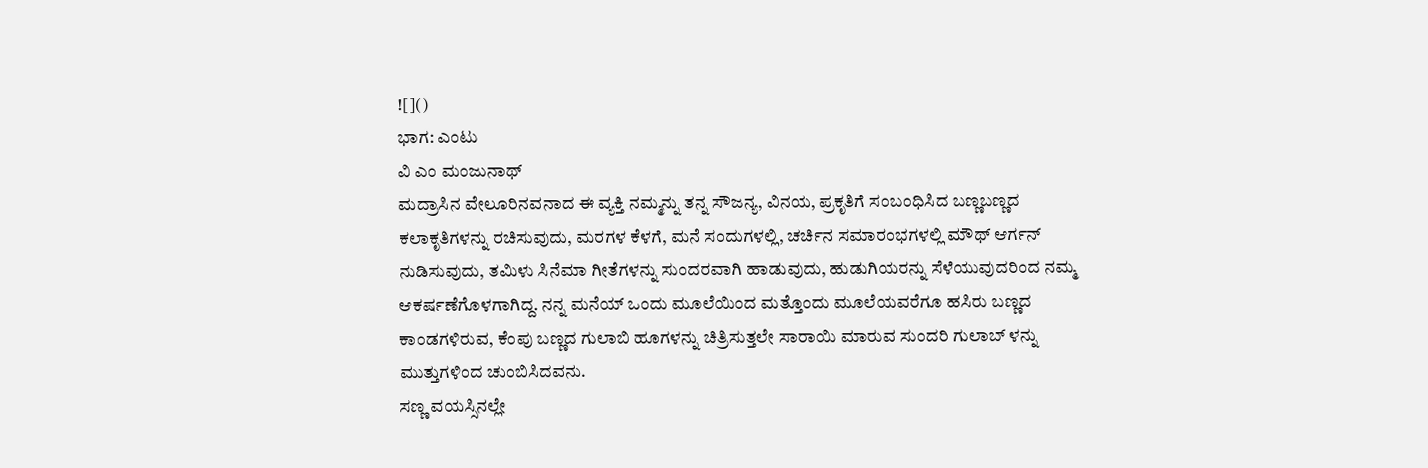![]()
ಭಾಗ: ಎಂಟು
ವಿ ಎಂ ಮಂಜುನಾಥ್
ಮದ್ರಾಸಿನ ವೇಲೂರಿನವನಾದ ಈ ವ್ಯಕ್ತಿ ನಮ್ಮನ್ನು ತನ್ನ ಸೌಜನ್ಯ, ವಿನಯ, ಪ್ರಕೃತಿಗೆ ಸಂಬಂಧಿಸಿದ ಬಣ್ಣಬಣ್ಣದ ಕಲಾಕೃತಿಗಳನ್ನು ರಚಿಸುವುದು, ಮರಗಳ ಕೆಳಗೆ, ಮನೆ ಸಂದುಗಳಲ್ಲಿ, ಚರ್ಚಿನ ಸಮಾರಂಭಗಳಲ್ಲಿ ಮೌಥ್ ಆರ್ಗನ್ ನುಡಿಸುವುದು, ತಮಿಳು ಸಿನೆಮಾ ಗೀತೆಗಳನ್ನು ಸುಂದರವಾಗಿ ಹಾಡುವುದು, ಹುಡುಗಿಯರನ್ನು ಸೆಳೆಯುವುದರಿಂದ ನಮ್ಮ ಆಕರ್ಷಣೆಗೊಳಗಾಗಿದ್ದ. ನನ್ನ ಮನೆಯ್ ಒಂದು ಮೂಲೆಯಿಂದ ಮತ್ತೊಂದು ಮೂಲೆಯವರೆಗೂ ಹಸಿರು ಬಣ್ಣದ ಕಾಂಡಗಳಿರುವ, ಕೆಂಪು ಬಣ್ಣದ ಗುಲಾಬಿ ಹೂಗಳನ್ನು ಚಿತ್ರಿಸುತ್ತಲೇ ಸಾರಾಯಿ ಮಾರುವ ಸುಂದರಿ ಗುಲಾಬ್ ಳನ್ನು ಮುತ್ತುಗಳಿಂದ ಚುಂಬಿಸಿದವನು.
ಸಣ್ಣ ವಯಸ್ಸಿನಲ್ಲೇ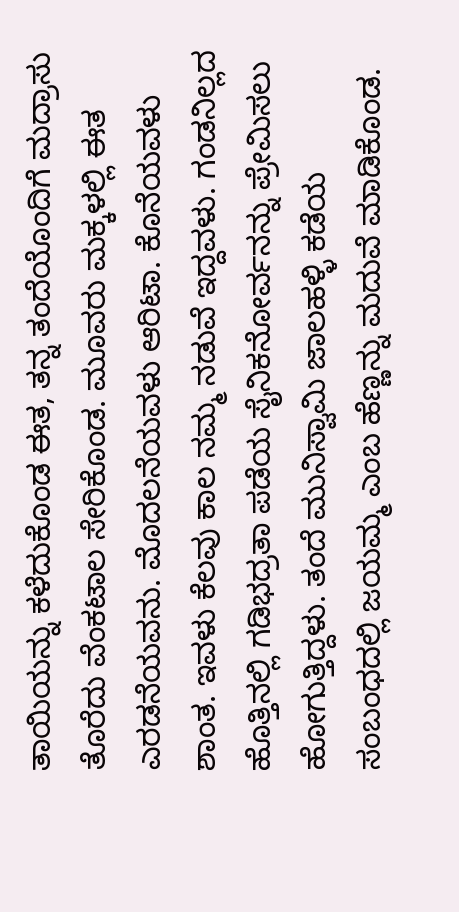ತಾಯಿಯನ್ನು ಕಳೆದುಕೊಂಡ ಈತ, ತನ್ನ ತಂದೆಯೊಂದಿಗೆ ಮದ್ರಾಸು ತೊರೆದು ವೆಂಕಟಾಲ ಸೇರಿಕೊಂಡ. ಮೂವರು ಮಕ್ಕಳಲ್ಲಿ ಈತ ಎರಡನೆಯವನು. ಮೊದಲನೆಯವಳು ಆರಿಟಾ. ಕೊನೆಯವಳು ಶಾಂತ. ಇವಳು ಕೆಲವು ಕಾಲ ನಮ್ಮ ನಡುವೆ ಇದ್ದವಳು. ಗಂಡನಿಲ್ಲದ ಹೊತ್ತಿನಲ್ಲಿ ಗಡಿಭದ್ರತಾ ಪಡೆಯ ಸೈನಿಕನೋರ್ವನನ್ನು ಪ್ರೇಮಿಸಲು ಹೋಗುತ್ತಿದ್ದಳು. ತಂದೆ ಮುನಿಸ್ವಾಮಿ ಜಾಲಹಳ್ಳಿ ಕಡೆಯ ಸಂಬಂಧದಲ್ಲಿ ಜಯಮ್ಮ ಎಂಬ ಹೆಣ್ಣನ್ನು ಮದುವೆ ಮಾಡಿಕೊಂಡ.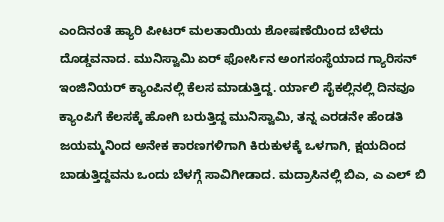ಎಂದಿನಂತೆ ಹ್ಯಾರಿ ಪೀಟರ್ ಮಲತಾಯಿಯ ಶೋಷಣೆಯಿಂದ ಬೆಳೆದು ದೊಡ್ಡವನಾದ. ಮುನಿಸ್ವಾಮಿ ಏರ್ ಫೋರ್ಸಿನ ಅಂಗಸಂಸ್ಥೆಯಾದ ಗ್ಯಾರಿಸನ್ ಇಂಜಿನಿಯರ್ ಕ್ಯಾಂಪಿನಲ್ಲಿ ಕೆಲಸ ಮಾಡುತ್ತಿದ್ದ. ರ್ಯಾಲಿ ಸೈಕಲ್ಲಿನಲ್ಲಿ ದಿನವೂ ಕ್ಯಾಂಪಿಗೆ ಕೆಲಸಕ್ಕೆ ಹೋಗಿ ಬರುತ್ತಿದ್ದ ಮುನಿಸ್ವಾಮಿ, ತನ್ನ ಎರಡನೇ ಹೆಂಡತಿ ಜಯಮ್ಮನಿಂದ ಅನೇಕ ಕಾರಣಗಳಿಗಾಗಿ ಕಿರುಕುಳಕ್ಕೆ ಒಳಗಾಗಿ, ಕ್ಷಯದಿಂದ ಬಾಡುತ್ತಿದ್ದವನು ಒಂದು ಬೆಳಗ್ಗೆ ಸಾವಿಗೀಡಾದ. ಮದ್ರಾಸಿನಲ್ಲಿ ಬಿಎ, ಎ ಎಲ್ ಬಿ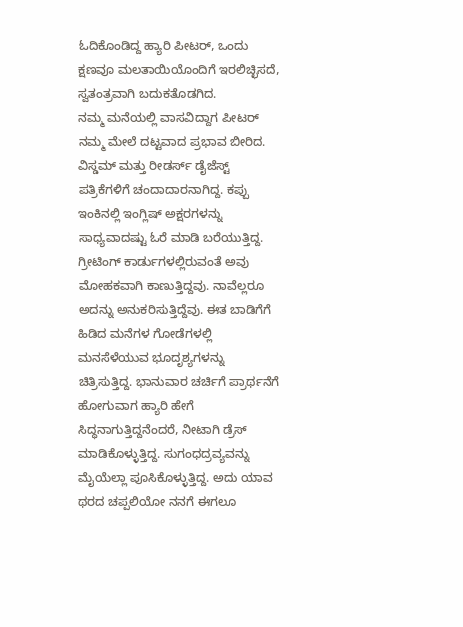ಓದಿಕೊಂಡಿದ್ದ ಹ್ಯಾರಿ ಪೀಟರ್, ಒಂದು ಕ್ಷಣವೂ ಮಲತಾಯಿಯೊಂದಿಗೆ ಇರಲಿಚ್ಛಿಸದೆ, ಸ್ವತಂತ್ರವಾಗಿ ಬದುಕತೊಡಗಿದ.
ನಮ್ಮ ಮನೆಯಲ್ಲಿ ವಾಸವಿದ್ದಾಗ ಪೀಟರ್ ನಮ್ಮ ಮೇಲೆ ದಟ್ಟವಾದ ಪ್ರಭಾವ ಬೀರಿದ. ವಿಸ್ಡಮ್ ಮತ್ತು ರೀಡರ್ಸ್ ಡೈಜೆಸ್ಟ್ ಪತ್ರಿಕೆಗಳಿಗೆ ಚಂದಾದಾರನಾಗಿದ್ದ. ಕಪ್ಪು ಇಂಕಿನಲ್ಲಿ ಇಂಗ್ಲಿಷ್ ಅಕ್ಷರಗಳನ್ನು ಸಾಧ್ಯವಾದಷ್ಟು ಓರೆ ಮಾಡಿ ಬರೆಯುತ್ತಿದ್ದ. ಗ್ರೀಟಿಂಗ್ ಕಾರ್ಡುಗಳಲ್ಲಿರುವಂತೆ ಅವು ಮೋಹಕವಾಗಿ ಕಾಣುತ್ತಿದ್ದವು. ನಾವೆಲ್ಲರೂ ಅದನ್ನು ಅನುಕರಿಸುತ್ತಿದ್ದೆವು. ಈತ ಬಾಡಿಗೆಗೆ ಹಿಡಿದ ಮನೆಗಳ ಗೋಡೆಗಳಲ್ಲಿ ಮನಸೆಳೆಯುವ ಭೂದೃಶ್ಯಗಳನ್ನು ಚಿತ್ರಿಸುತ್ತಿದ್ದ. ಭಾನುವಾರ ಚರ್ಚಿಗೆ ಪ್ರಾರ್ಥನೆಗೆ ಹೋಗುವಾಗ ಹ್ಯಾರಿ ಹೇಗೆ ಸಿದ್ಧನಾಗುತ್ತಿದ್ದನೆಂದರೆ, ನೀಟಾಗಿ ಡ್ರೆಸ್ ಮಾಡಿಕೊಳ್ಳುತ್ತಿದ್ದ. ಸುಗಂಧದ್ರವ್ಯವನ್ನು ಮೈಯೆಲ್ಲಾ ಪೂಸಿಕೊಳ್ಳುತ್ತಿದ್ದ. ಅದು ಯಾವ ಥರದ ಚಪ್ಪಲಿಯೋ ನನಗೆ ಈಗಲೂ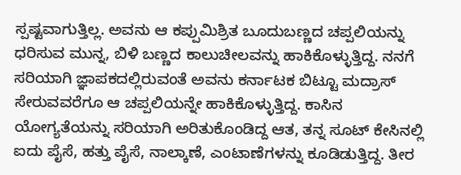ಸ್ಪಷ್ಟವಾಗುತ್ತಿಲ್ಲ. ಅವನು ಆ ಕಪ್ಪುಮಿಶ್ರಿತ ಬೂದುಬಣ್ಣದ ಚಪ್ಪಲಿಯನ್ನು ಧರಿಸುವ ಮುನ್ನ, ಬಿಳಿ ಬಣ್ಣದ ಕಾಲುಚೀಲವನ್ನು ಹಾಕಿಕೊಳ್ಳುತ್ತಿದ್ದ. ನನಗೆ ಸರಿಯಾಗಿ ಜ್ಞಾಪಕದಲ್ಲಿರುವಂತೆ ಅವನು ಕರ್ನಾಟಕ ಬಿಟ್ಟೂ ಮದ್ರಾಸ್ ಸೇರುವವರೆಗೂ ಆ ಚಪ್ಪಲಿಯನ್ನೇ ಹಾಕಿಕೊಳ್ಳುತ್ತಿದ್ದ. ಕಾಸಿನ ಯೋಗ್ಯತೆಯನ್ನು ಸರಿಯಾಗಿ ಅರಿತುಕೊಂಡಿದ್ದ ಆತ, ತನ್ನ ಸೂಟ್ ಕೇಸಿನಲ್ಲಿ ಐದು ಪೈಸೆ, ಹತ್ತು ಪೈಸೆ, ನಾಲ್ಕಾಣೆ, ಎಂಟಾಣೆಗಳನ್ನು ಕೂಡಿಡುತ್ತಿದ್ದ. ತೀರ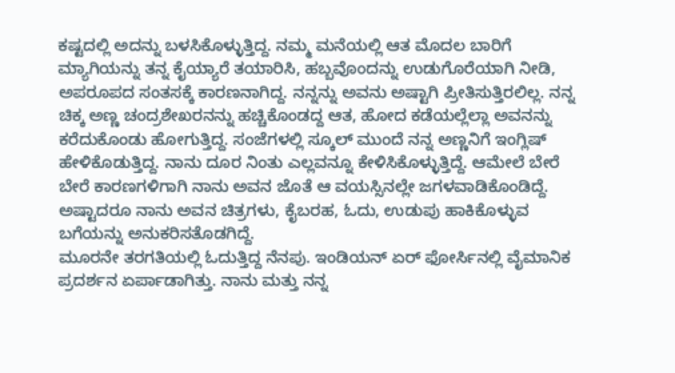ಕಷ್ಟದಲ್ಲಿ ಅದನ್ನು ಬಳಸಿಕೊಳ್ಳುತ್ತಿದ್ದ. ನಮ್ಮ ಮನೆಯಲ್ಲಿ ಆತ ಮೊದಲ ಬಾರಿಗೆ ಮ್ಯಾಗಿಯನ್ನು ತನ್ನ ಕೈಯ್ಯಾರೆ ತಯಾರಿಸಿ, ಹಬ್ಬವೊಂದನ್ನು ಉಡುಗೊರೆಯಾಗಿ ನೀಡಿ, ಅಪರೂಪದ ಸಂತಸಕ್ಕೆ ಕಾರಣನಾಗಿದ್ದ. ನನ್ನನ್ನು ಅವನು ಅಷ್ಟಾಗಿ ಪ್ರೀತಿಸುತ್ತಿರಲಿಲ್ಲ. ನನ್ನ ಚಿಕ್ಕ ಅಣ್ಣ ಚಂದ್ರಶೇಖರನನ್ನು ಹಚ್ಚಿಕೊಂಡದ್ದ ಆತ, ಹೋದ ಕಡೆಯಲ್ಲೆಲ್ಲಾ ಅವನನ್ನು ಕರೆದುಕೊಂಡು ಹೋಗುತ್ತಿದ್ದ. ಸಂಜೆಗಳಲ್ಲಿ ಸ್ಕೂಲ್ ಮುಂದೆ ನನ್ನ ಅಣ್ಣನಿಗೆ ಇಂಗ್ಲಿಷ್ ಹೇಳಿಕೊಡುತ್ತಿದ್ದ. ನಾನು ದೂರ ನಿಂತು ಎಲ್ಲವನ್ನೂ ಕೇಳಿಸಿಕೊಳ್ಳುತ್ತಿದ್ದೆ. ಆಮೇಲೆ ಬೇರೆ ಬೇರೆ ಕಾರಣಗಳಿಗಾಗಿ ನಾನು ಅವನ ಜೊತೆ ಆ ವಯಸ್ಸಿನಲ್ಲೇ ಜಗಳವಾಡಿಕೊಂಡಿದ್ದೆ. ಅಷ್ಟಾದರೂ ನಾನು ಅವನ ಚಿತ್ರಗಳು, ಕೈಬರಹ, ಓದು, ಉಡುಪು ಹಾಕಿಕೊಳ್ಳುವ ಬಗೆಯನ್ನು ಅನುಕರಿಸತೊಡಗಿದ್ದೆ.
ಮೂರನೇ ತರಗತಿಯಲ್ಲಿ ಓದುತ್ತಿದ್ದ ನೆನಪು. ಇಂಡಿಯನ್ ಏರ್ ಫೋರ್ಸಿನಲ್ಲಿ ವೈಮಾನಿಕ ಪ್ರದರ್ಶನ ಏರ್ಪಾಡಾಗಿತ್ತು. ನಾನು ಮತ್ತು ನನ್ನ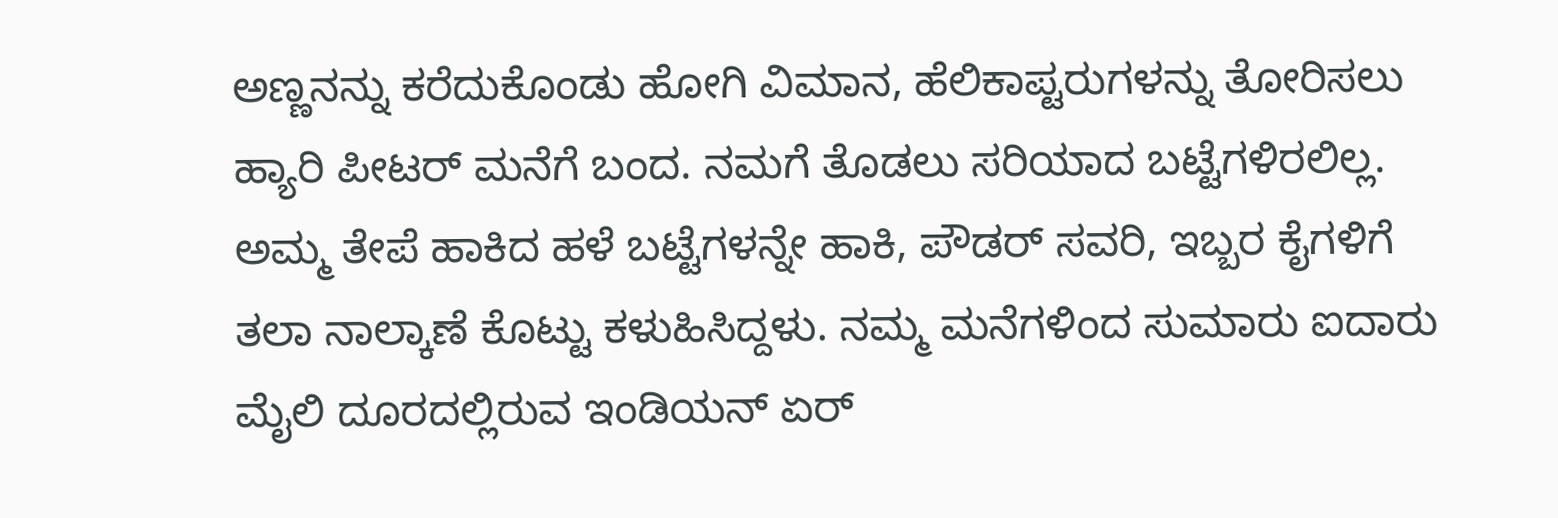ಅಣ್ಣನನ್ನು ಕರೆದುಕೊಂಡು ಹೋಗಿ ವಿಮಾನ, ಹೆಲಿಕಾಪ್ಟರುಗಳನ್ನು ತೋರಿಸಲು ಹ್ಯಾರಿ ಪೀಟರ್ ಮನೆಗೆ ಬಂದ. ನಮಗೆ ತೊಡಲು ಸರಿಯಾದ ಬಟ್ಟೆಗಳಿರಲಿಲ್ಲ. ಅಮ್ಮ ತೇಪೆ ಹಾಕಿದ ಹಳೆ ಬಟ್ಟೆಗಳನ್ನೇ ಹಾಕಿ, ಪೌಡರ್ ಸವರಿ, ಇಬ್ಬರ ಕೈಗಳಿಗೆ ತಲಾ ನಾಲ್ಕಾಣೆ ಕೊಟ್ಟು ಕಳುಹಿಸಿದ್ದಳು. ನಮ್ಮ ಮನೆಗಳಿಂದ ಸುಮಾರು ಐದಾರು ಮೈಲಿ ದೂರದಲ್ಲಿರುವ ಇಂಡಿಯನ್ ಏರ್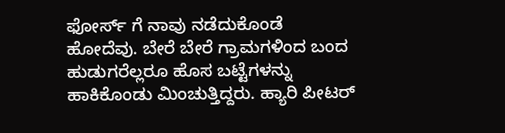ಫೋರ್ಸ್ ಗೆ ನಾವು ನಡೆದುಕೊಂಡೆ ಹೋದೆವು. ಬೇರೆ ಬೇರೆ ಗ್ರಾಮಗಳಿಂದ ಬಂದ ಹುಡುಗರೆಲ್ಲರೂ ಹೊಸ ಬಟ್ಟೆಗಳನ್ನು ಹಾಕಿಕೊಂಡು ಮಿಂಚುತ್ತಿದ್ದರು. ಹ್ಯಾರಿ ಪೀಟರ್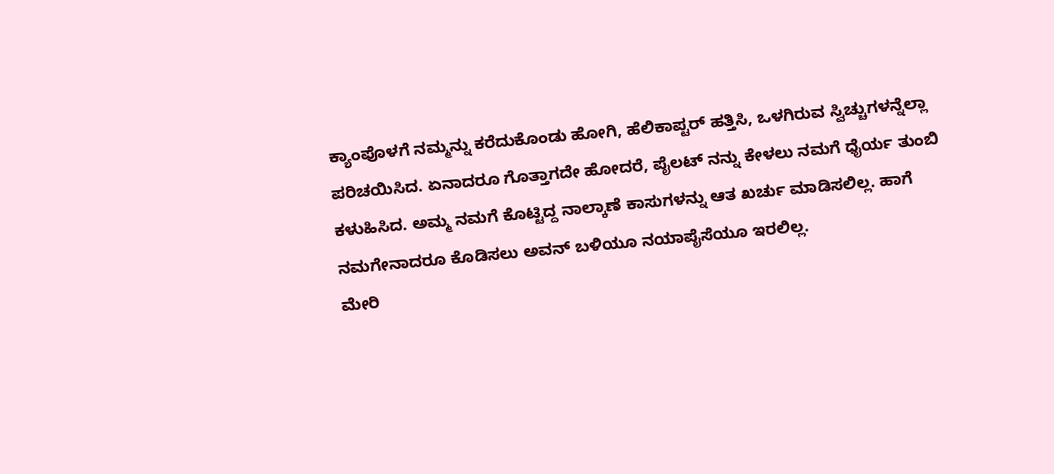ಕ್ಯಾಂಪೊಳಗೆ ನಮ್ಮನ್ನು ಕರೆದುಕೊಂಡು ಹೋಗಿ, ಹೆಲಿಕಾಪ್ಟರ್ ಹತ್ತಿಸಿ, ಒಳಗಿರುವ ಸ್ವಿಚ್ಚುಗಳನ್ನೆಲ್ಲಾ ಪರಿಚಯಿಸಿದ. ಏನಾದರೂ ಗೊತ್ತಾಗದೇ ಹೋದರೆ, ಪೈಲಟ್ ನನ್ನು ಕೇಳಲು ನಮಗೆ ಧೈರ್ಯ ತುಂಬಿ ಕಳುಹಿಸಿದ. ಅಮ್ಮ ನಮಗೆ ಕೊಟ್ಟಿದ್ದ ನಾಲ್ಕಾಣೆ ಕಾಸುಗಳನ್ನು ಆತ ಖರ್ಚು ಮಾಡಿಸಲಿಲ್ಲ. ಹಾಗೆ ನಮಗೇನಾದರೂ ಕೊಡಿಸಲು ಅವನ್ ಬಳಿಯೂ ನಯಾಪೈಸೆಯೂ ಇರಲಿಲ್ಲ.
ಮೇರಿ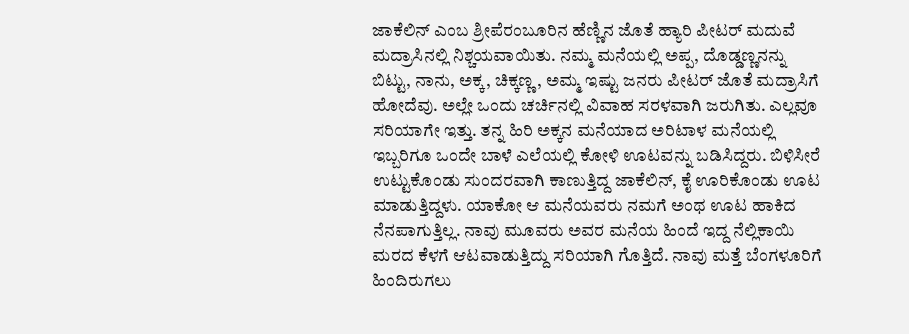ಜಾಕೆಲಿನ್ ಎಂಬ ಶ್ರೀಪೆರಂಬೂರಿನ ಹೆಣ್ಣಿನ ಜೊತೆ ಹ್ಯಾರಿ ಪೀಟರ್ ಮದುವೆ ಮದ್ರಾಸಿನಲ್ಲಿ ನಿಶ್ಚಯವಾಯಿತು. ನಮ್ಮ ಮನೆಯಲ್ಲಿ ಅಪ್ಪ, ದೊಡ್ಡಣ್ಣನನ್ನು ಬಿಟ್ಟು, ನಾನು, ಅಕ್ಕ, ಚಿಕ್ಕಣ್ಣ, ಅಮ್ಮ ಇಷ್ಟು ಜನರು ಪೀಟರ್ ಜೊತೆ ಮದ್ರಾಸಿಗೆ ಹೋದೆವು. ಅಲ್ಲೇ ಒಂದು ಚರ್ಚಿನಲ್ಲಿ ವಿವಾಹ ಸರಳವಾಗಿ ಜರುಗಿತು. ಎಲ್ಲವೂ ಸರಿಯಾಗೇ ಇತ್ತು. ತನ್ನ ಹಿರಿ ಅಕ್ಕನ ಮನೆಯಾದ ಅರಿಟಾಳ ಮನೆಯಲ್ಲಿ ಇಬ್ಬರಿಗೂ ಒಂದೇ ಬಾಳೆ ಎಲೆಯಲ್ಲಿ ಕೋಳಿ ಊಟವನ್ನು ಬಡಿಸಿದ್ದರು. ಬಿಳಿಸೀರೆ ಉಟ್ಟುಕೊಂಡು ಸುಂದರವಾಗಿ ಕಾಣುತ್ತಿದ್ದ ಜಾಕೆಲಿನ್, ಕೈ ಊರಿಕೊಂಡು ಊಟ ಮಾಡುತ್ತಿದ್ದಳು. ಯಾಕೋ ಆ ಮನೆಯವರು ನಮಗೆ ಅಂಥ ಊಟ ಹಾಕಿದ ನೆನಪಾಗುತ್ತಿಲ್ಲ. ನಾವು ಮೂವರು ಅವರ ಮನೆಯ ಹಿಂದೆ ಇದ್ದ ನೆಲ್ಲಿಕಾಯಿ ಮರದ ಕೆಳಗೆ ಆಟವಾಡುತ್ತಿದ್ದು ಸರಿಯಾಗಿ ಗೊತ್ತಿದೆ. ನಾವು ಮತ್ತೆ ಬೆಂಗಳೂರಿಗೆ ಹಿಂದಿರುಗಲು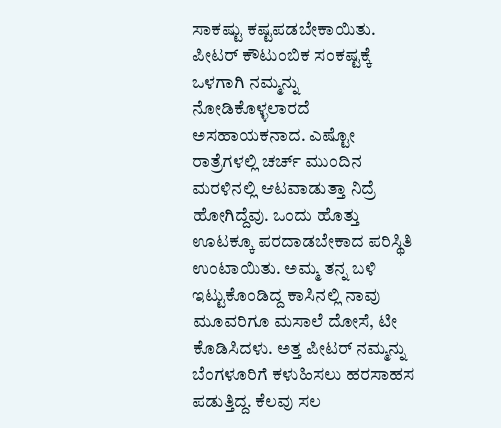ಸಾಕಷ್ಟು ಕಷ್ಟಪಡಬೇಕಾಯಿತು. ಪೀಟರ್ ಕೌಟುಂಬಿಕ ಸಂಕಷ್ಟಕ್ಕೆ ಒಳಗಾಗಿ ನಮ್ಮನ್ನು ನೋಡಿಕೊಳ್ಳಲಾರದೆ ಅಸಹಾಯಕನಾದ. ಎಷ್ಟೋ ರಾತ್ರೆಗಳಲ್ಲಿ ಚರ್ಚ್ ಮುಂದಿನ ಮರಳಿನಲ್ಲಿ ಆಟವಾಡುತ್ತಾ ನಿದ್ರೆ ಹೋಗಿದ್ದೆವು. ಒಂದು ಹೊತ್ತು ಊಟಕ್ಕೂ ಪರದಾಡಬೇಕಾದ ಪರಿಸ್ಥಿತಿ ಉಂಟಾಯಿತು. ಅಮ್ಮ ತನ್ನ ಬಳಿ ಇಟ್ಟುಕೊಂಡಿದ್ದ ಕಾಸಿನಲ್ಲಿ ನಾವು ಮೂವರಿಗೂ ಮಸಾಲೆ ದೋಸೆ, ಟೀ ಕೊಡಿಸಿದಳು. ಅತ್ತ ಪೀಟರ್ ನಮ್ಮನ್ನು ಬೆಂಗಳೂರಿಗೆ ಕಳುಹಿಸಲು ಹರಸಾಹಸ ಪಡುತ್ತಿದ್ದ. ಕೆಲವು ಸಲ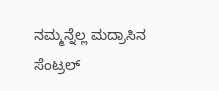ನಮ್ಮನ್ನೆಲ್ಲ ಮದ್ರಾಸಿನ ಸೆಂಟ್ರಲ್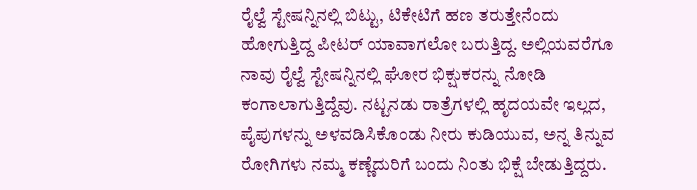ರೈಲ್ವೆ ಸ್ಟೇಷನ್ನಿನಲ್ಲಿ ಬಿಟ್ಟು, ಟಿಕೇಟಿಗೆ ಹಣ ತರುತ್ತೇನೆಂದು ಹೋಗುತ್ತಿದ್ದ ಪೀಟರ್ ಯಾವಾಗಲೋ ಬರುತ್ತಿದ್ದ. ಅಲ್ಲಿಯವರೆಗೂ ನಾವು ರೈಲ್ವೆ ಸ್ಟೇಷನ್ನಿನಲ್ಲಿ ಘೋರ ಭಿಕ್ಷುಕರನ್ನು ನೋಡಿ ಕಂಗಾಲಾಗುತ್ತಿದ್ದೆವು. ನಟ್ಟನಡು ರಾತ್ರೆಗಳಲ್ಲಿ ಹೃದಯವೇ ಇಲ್ಲದ, ಪೈಪುಗಳನ್ನು ಅಳವಡಿಸಿಕೊಂಡು ನೀರು ಕುಡಿಯುವ, ಅನ್ನ ತಿನ್ನುವ ರೋಗಿಗಳು ನಮ್ಮ ಕಣ್ಣೆದುರಿಗೆ ಬಂದು ನಿಂತು ಭಿಕ್ಷೆ ಬೇಡುತ್ತಿದ್ದರು.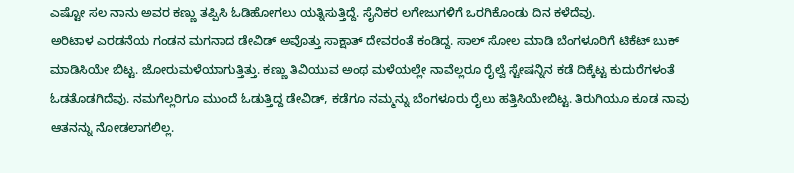ಎಷ್ಟೋ ಸಲ ನಾನು ಅವರ ಕಣ್ಣು ತಪ್ಪಿಸಿ ಓಡಿಹೋಗಲು ಯತ್ನಿಸುತ್ತಿದ್ದೆ. ಸೈನಿಕರ ಲಗೇಜುಗಳಿಗೆ ಒರಗಿಕೊಂಡು ದಿನ ಕಳೆದೆವು.
ಅರಿಟಾಳ ಎರಡನೆಯ ಗಂಡನ ಮಗನಾದ ಡೇವಿಡ್ ಅವೊತ್ತು ಸಾಕ್ಷಾತ್ ದೇವರಂತೆ ಕಂಡಿದ್ದ. ಸಾಲ್ ಸೋಲ ಮಾಡಿ ಬೆಂಗಳೂರಿಗೆ ಟಿಕೆಟ್ ಬುಕ್ ಮಾಡಿಸಿಯೇ ಬಿಟ್ಟ. ಜೋರುಮಳೆಯಾಗುತ್ತಿತ್ತು. ಕಣ್ಣು ತಿವಿಯುವ ಅಂಥ ಮಳೆಯಲ್ಲೇ ನಾವೆಲ್ಲರೂ ರೈಲ್ವೆ ಸ್ಟೇಷನ್ನಿನ ಕಡೆ ದಿಕ್ಕೆಟ್ಟ ಕುದುರೆಗಳಂತೆ ಓಡತೊಡಗಿದೆವು. ನಮಗೆಲ್ಲರಿಗೂ ಮುಂದೆ ಓಡುತ್ತಿದ್ದ ಡೇವಿಡ್, ಕಡೆಗೂ ನಮ್ಮನ್ನು ಬೆಂಗಳೂರು ರೈಲು ಹತ್ತಿಸಿಯೇಬಿಟ್ಟ. ತಿರುಗಿಯೂ ಕೂಡ ನಾವು ಆತನನ್ನು ನೋಡಲಾಗಲಿಲ್ಲ.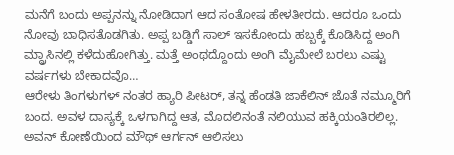ಮನೆಗೆ ಬಂದು ಅಪ್ಪನನ್ನು ನೋಡಿದಾಗ ಆದ ಸಂತೋಷ ಹೇಳತೀರದು. ಆದರೂ ಒಂದು ನೋವು ಬಾಧಿಸತೊಡಗಿತು. ಅಪ್ಪ ಬಡ್ಡಿಗೆ ಸಾಲ್ ಇಸಕೋಂದು ಹಬ್ಬಕ್ಕೆ ಕೊಡಿಸಿದ್ದ ಅಂಗಿ ಮ್ದ್ರಾಸಿನಲ್ಲಿ ಕಳೆದುಹೋಗಿತ್ತು. ಮತ್ತೆ ಅಂಥದ್ದೊಂದು ಅಂಗಿ ಮೈಮೇಲೆ ಬರಲು ಎಷ್ಟು ವರ್ಷಗಳು ಬೇಕಾದವೊ…
ಆರೇಳು ತಿಂಗಳುಗಳ್ ನಂತರ ಹ್ಯಾರಿ ಪೀಟರ್, ತನ್ನ ಹೆಂಡತಿ ಜಾಕೆಲಿನ್ ಜೊತೆ ನಮ್ಮೂರಿಗೆ ಬಂದ. ಅವಳ ದಾಸ್ಯಕ್ಕೆ ಒಳಗಾಗಿದ್ದ ಆತ, ಮೊದಲಿನಂತೆ ನಲಿಯುವ ಹಕ್ಕಿಯಂತಿರಲಿಲ್ಲ. ಅವನ್ ಕೋಣೆಯಿಂದ ಮೌಥ್ ಆರ್ಗನ್ ಆಲಿಸಲು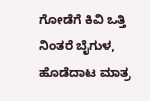ಗೋಡೆಗೆ ಕಿವಿ ಒತ್ತಿ ನಿಂತರೆ ಬೈಗುಳ, ಹೊಡೆದಾಟ ಮಾತ್ರ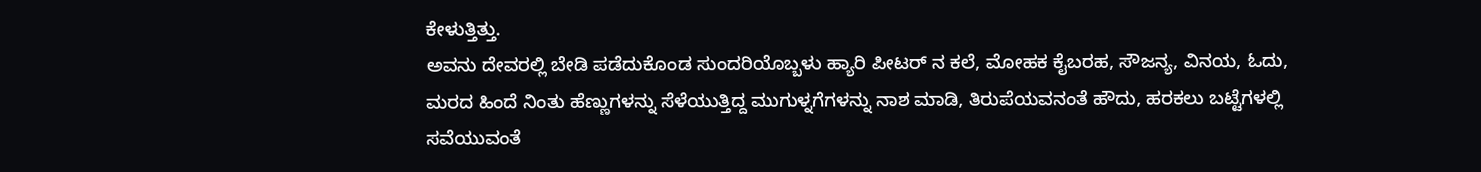ಕೇಳುತ್ತಿತ್ತು.
ಅವನು ದೇವರಲ್ಲಿ ಬೇಡಿ ಪಡೆದುಕೊಂಡ ಸುಂದರಿಯೊಬ್ಬಳು ಹ್ಯಾರಿ ಪೀಟರ್ ನ ಕಲೆ, ಮೋಹಕ ಕೈಬರಹ, ಸೌಜನ್ಯ, ವಿನಯ, ಓದು, ಮರದ ಹಿಂದೆ ನಿಂತು ಹೆಣ್ಣುಗಳನ್ನು ಸೆಳೆಯುತ್ತಿದ್ದ ಮುಗುಳ್ನಗೆಗಳನ್ನು ನಾಶ ಮಾಡಿ, ತಿರುಪೆಯವನಂತೆ ಹೌದು, ಹರಕಲು ಬಟ್ಟೆಗಳಲ್ಲಿ ಸವೆಯುವಂತೆ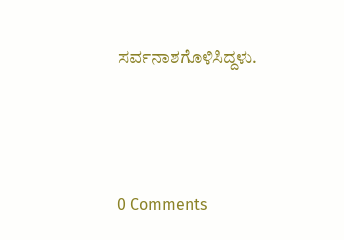ಸರ್ವನಾಶಗೊಳಿಸಿದ್ದಳು.





0 Comments